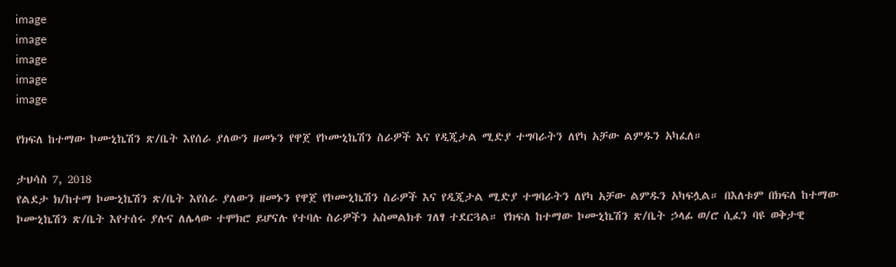image
image
image
image
image

የክፍለ ከተማው ኮሙኒኬሽን ጽ/ቤት እየሰራ ያለውን ዘመኑን የዋጀ የኮሙኒኬሽን ስራዎች እና የዲጂታል ሚድያ ተግባራትን ለየካ አቻው ልምዱን አካፈለ።

ታህሳስ 7, 2018
የልደታ ክ/ከተማ ኮሙኒኬሽን ጽ/ቤት እየሰራ ያለውን ዘመኑን የዋጀ የኮሙኒኬሽን ስራዎች እና የዲጂታል ሚድያ ተግባራትን ለየካ አቻው ልምዱን አካፍሏል። በእለቱም በክፍለ ከተማው ኮሙኒኬሽን ጽ/ቤት እየተሰሩ ያሉና ለሌላው ተሞክሮ ይሆናሉ የተባሉ ስራዎችን አስመልክቶ ገለፃ ተደርጓል። የክፍለ ከተማው ኮሙኒኬሽን ጽ/ቤት ኃላፊ ወ/ሮ ሲፈን ባዩ ወቅታዊ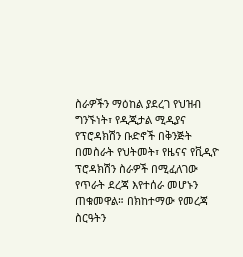ስራዎችን ማዕከል ያደረገ የህዝብ ግንኙነት፣ የዲጂታል ሚዲያና የፕሮዳክሽን ቡድኖች በቅንጅት በመስራት የህትመት፣ የዜናና የቪዲዮ ፕሮዳክሽን ስራዎች በሚፈለገው የጥራት ደረጃ እየተሰራ መሆኑን ጠቁመዋል። በክከተማው የመረጃ ስርዓትን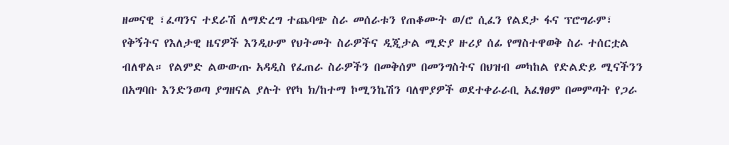ዘመናዊ ፣ፈጣንና ተደራሽ ለማድረግ ተጨባጭ ስራ መሰራቱን የጠቆሙት ወ/ሮ ሲፈን የልደታ ፋና ፕሮግራም፣ የቅኝትና የእለታዊ ዜናዎች እንዲሁም የህትመት ስራዎችና ዲጂታል ሚድያ ዙሪያ ሰፊ የማስተዋወቅ ስራ ተሰርቷል ብለዋል። የልምድ ልውውጡ አዳዲስ የፈጠራ ስራዎችን በመቅሰም በመንግስትና በህዝብ መካከል የድልድይ ሚናችንን በአግባቡ እንድንወጣ ያግዘናል ያሉት የየካ ክ/ከተማ ኮሚንኬሽን ባለሞያዎች ወደተቀራራቢ አፈፃፀም በመምጣት የጋራ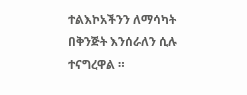ተልእኮአችንን ለማሳካት በቅንጅት እንሰራለን ሲሉ ተናግረዋል ።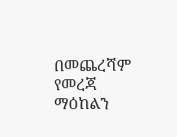በመጨረሻም የመረጃ ማዕከልን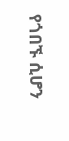የጎበኙ ሲሆን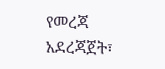የመረጃ አደረጃጀት፣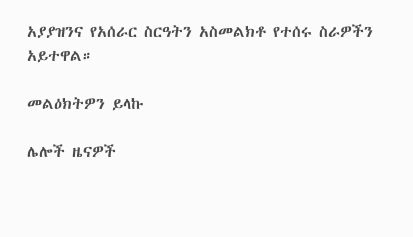አያያዝንና የአሰራር ስርዓትን አስመልክቶ የተሰሩ ስራዎችን አይተዋል።

መልዕክትዎን ይላኩ

ሌሎች ዜናዎች